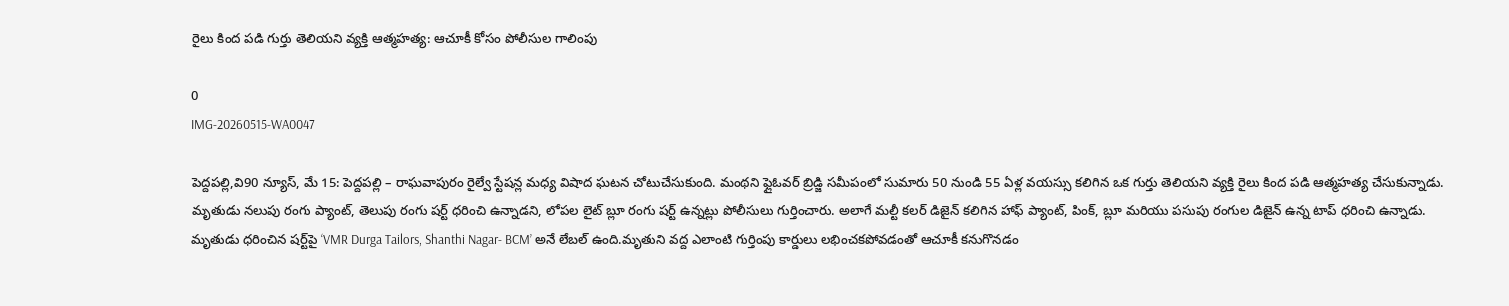రైలు కింద పడి గుర్తు తెలియని వ్యక్తి ఆత్మహత్య: ఆచూకీ కోసం పోలీసుల గాలింపు

0
IMG-20260515-WA0047

పెద్దపల్లి,వి90 న్యూస్, మే 15: పెద్దపల్లి – రాఘవాపురం రైల్వే స్టేషన్ల మధ్య విషాద ఘటన చోటుచేసుకుంది. మంథని ఫ్లైఓవర్ బ్రిడ్జి సమీపంలో సుమారు 50 నుండి 55 ఏళ్ల వయస్సు కలిగిన ఒక గుర్తు తెలియని వ్యక్తి రైలు కింద పడి ఆత్మహత్య చేసుకున్నాడు. మృతుడు నలుపు రంగు ప్యాంట్, తెలుపు రంగు షర్ట్ ధరించి ఉన్నాడని, లోపల లైట్ బ్లూ రంగు షర్ట్ ఉన్నట్లు పోలీసులు గుర్తించారు. అలాగే మల్టీ కలర్ డిజైన్ కలిగిన హాఫ్ ప్యాంట్, పింక్, బ్లూ మరియు పసుపు రంగుల డిజైన్ ఉన్న టాప్ ధరించి ఉన్నాడు. మృతుడు ధరించిన షర్ట్‌పై ‘VMR Durga Tailors, Shanthi Nagar- BCM’ అనే లేబల్ ఉంది.మృతుని వద్ద ఎలాంటి గుర్తింపు కార్డులు లభించకపోవడంతో ఆచూకీ కనుగొనడం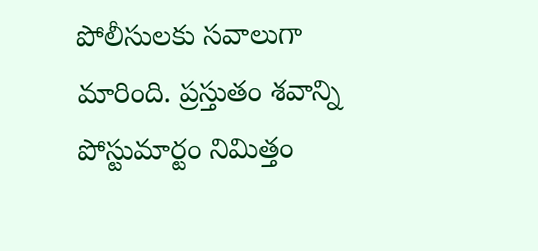పోలీసులకు సవాలుగా మారింది. ప్రస్తుతం శవాన్ని పోస్టుమార్టం నిమిత్తం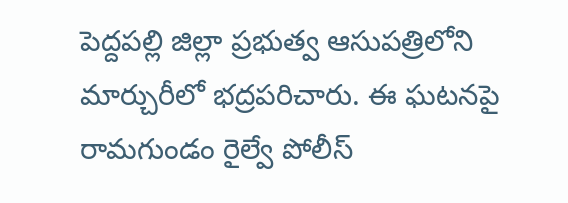పెద్దపల్లి జిల్లా ప్రభుత్వ ఆసుపత్రిలోని మార్చురీలో భద్రపరిచారు. ఈ ఘటనపై రామగుండం రైల్వే పోలీస్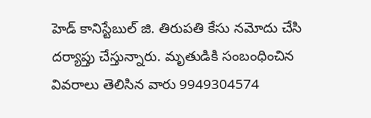హెడ్ కానిస్టేబుల్ జి. తిరుపతి కేసు నమోదు చేసి దర్యాప్తు చేస్తున్నారు. మృతుడికి సంబంధించిన వివరాలు తెలిసిన వారు 9949304574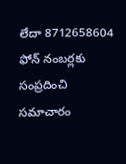లేదా 8712658604 ఫోన్ నంబర్లకు సంప్రదించి సమాచారం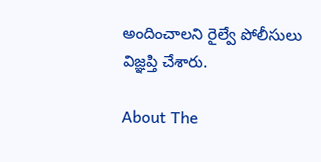అందించాలని రైల్వే పోలీసులు విజ్ఞప్తి చేశారు.

About The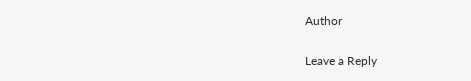Author

Leave a Reply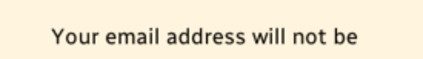Your email address will not be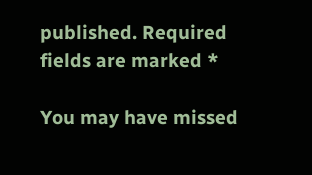published. Required fields are marked *

You may have missed